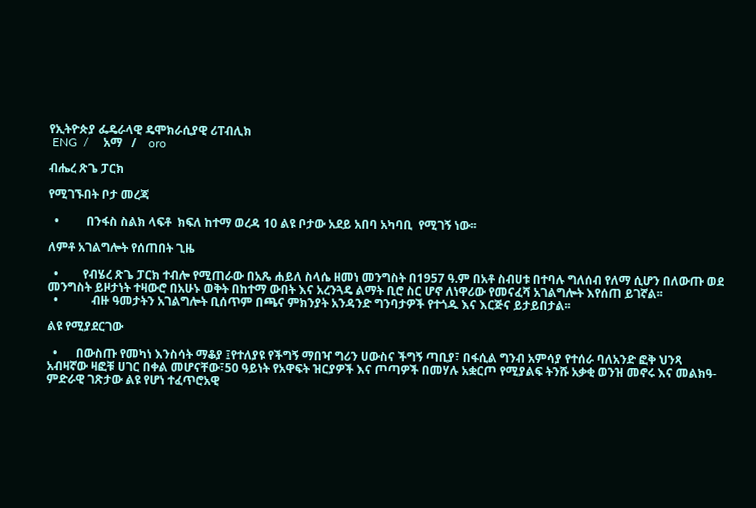የኢትዮጵያ ፌዴራላዊ ዴሞክራሲያዊ ሪፐብሊክ
 ENG  /     አማ   /    oro

ብሔረ ጽጌ ፓርክ

የሚገኙበት ቦታ መረጃ

  •         በንፋስ ስልክ ላፍቶ  ክፍለ ከተማ ወረዳ 10 ልዩ ቦታው አደይ አበባ አካባቢ  የሚገኝ ነው፡፡

ለምቶ አገልግሎት የሰጠበት ጊዜ

  •        የብሄረ ጽጌ ፓርክ ተብሎ የሚጠራው በአጼ ሐይለ ስላሴ ዘመነ መንግስት በ1957 ዓ.ም በአቶ ስብሀቱ በተባሉ ግለሰብ የለማ ሲሆን በለውጡ ወደ መንግስት ይዞታነት ተዛውሮ በአሁኑ ወቅት በከተማ ውበት እና አረንጓዴ ልማት ቢሮ ስር ሆኖ ለነዋሪው የመናፈሻ አገልግሎት እየሰጠ ይገኛል፡፡
  •           ብዙ ዓመታትን አገልግሎት ቢሰጥም በጫና ምክንያት አንዳንድ ግንባታዎች የተጎዱ እና እርጅና ይታይበታል፡፡

ልዩ የሚያደርገው

  •      በውስጡ የመካነ እንስሳት ማቆያ ፤የተለያዩ የችግኝ ማበዣ ግሪን ሀውስና ችግኝ ጣቢያ፣ በፋሲል ግንብ አምሳያ የተሰራ ባለአንድ ፎቅ ህንጻ አብዛኛው ዛፎቹ ሀገር በቀል መሆናቸው፣50 ዓይነት የአዋፍት ዝርያዎች እና ጦጣዎች በመሃሉ አቋርጦ የሚያልፍ ትንሹ አቃቂ ወንዝ መኖሩ እና መልክዓ-ምድራዊ ገጽታው ልዩ የሆነ ተፈጥሮአዊ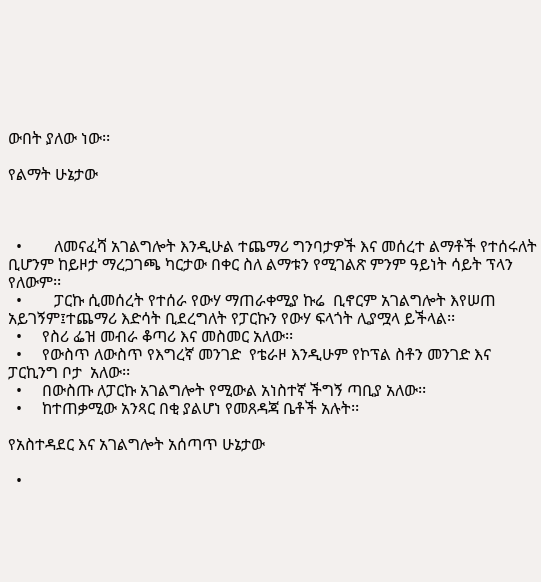ውበት ያለው ነው፡፡

የልማት ሁኔታው



  •        ለመናፈሻ አገልግሎት እንዲሁል ተጨማሪ ግንባታዎች እና መሰረተ ልማቶች የተሰሩለት ቢሆንም ከይዞታ ማረጋገጫ ካርታው በቀር ስለ ልማቱን የሚገልጽ ምንም ዓይነት ሳይት ፕላን የለውም፡፡
  •        ፓርኩ ሲመሰረት የተሰራ የውሃ ማጠራቀሚያ ኩሬ  ቢኖርም አገልግሎት እየሠጠ አይገኝም፤ተጨማሪ እድሳት ቢደረግለት የፓርኩን የውሃ ፍላጎት ሊያሟላ ይችላል፡፡
  •     የስሪ ፌዝ መብራ ቆጣሪ እና መስመር አለው፡፡
  •     የውስጥ ለውስጥ የእግረኛ መንገድ  የቴራዞ እንዲሁም የኮፕል ስቶን መንገድ እና ፓርኪንግ ቦታ  አለው፡፡
  •     በውስጡ ለፓርኩ አገልግሎት የሚውል አነስተኛ ችግኝ ጣቢያ አለው፡፡
  •     ከተጠቃሚው አንጻር በቂ ያልሆነ የመጸዳጃ ቤቶች አሉት፡፡

የአስተዳደር እና አገልግሎት አሰጣጥ ሁኔታው

  •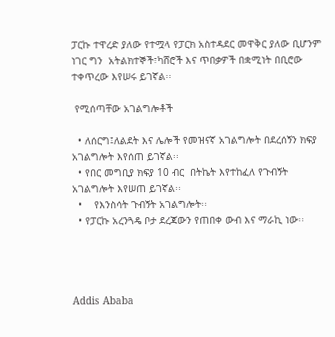ፓርኩ ተዋረድ ያለው የተሟላ የፓርክ አስተዳደር መዋቅር ያለው ቢሆንም ነገር ግን  አትልክተኞች፣ካሸሮች እና ጥበቃዎች በቋሚነት በቢሮው ተቀጥረው እየሠሩ ይገኛል፡፡

 የሚሰጣቸው አገልግሎቶች

  • ለሰርግ፤ለልደት እና ሌሎች የመዝናኛ አገልግሎት በደረሰኝን ክፍያ አገልግሎት እየሰጠ ይገኛል፡፡
  • የበር መግቢያ ክፍያ 10 ብር  በትኬት እየተከፈለ የጉብኝት አገልግሎት እየሠጠ ይገኛል፡፡
  •    የእንስሳት ጉብኝት አገልግሎት፡፡
  • የፓርኩ አረንጓዴ ቦታ ደረጃውን የጠበቀ ውብ እና ማራኪ ነው፡፡




Addis Ababa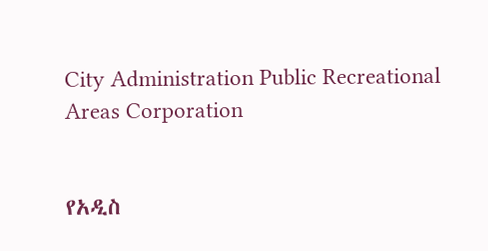City Administration Public Recreational Areas Corporation


የአዲስ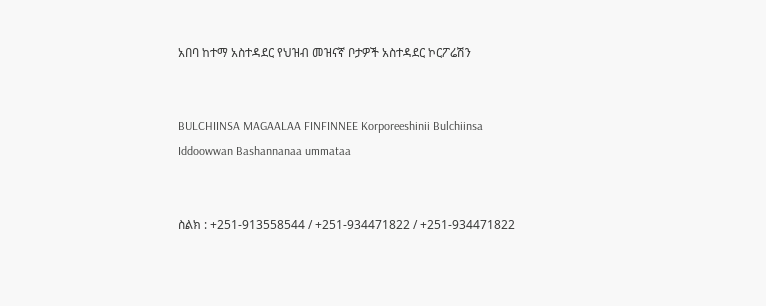አበባ ከተማ አስተዳደር የህዝብ መዝናኛ ቦታዎች አስተዳደር ኮርፖሬሽን


BULCHIINSA MAGAALAA FINFINNEE Korporeeshinii Bulchiinsa Iddoowwan Bashannanaa ummataa


ስልክ : +251-913558544 / +251-934471822 / +251-934471822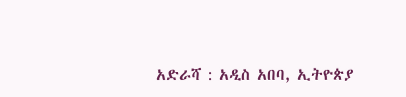አድራሻ : አዲስ አበባ, ኢትዮጵያ